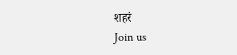शहरं
Join us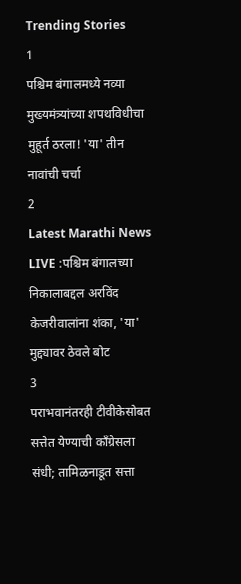Trending Stories
1
पश्चिम बंगालमध्ये नव्या मुख्यमंत्र्यांच्या शपथविधीचा मुहूर्त ठरला! 'या' तीन नावांची चर्चा
2
Latest Marathi News LIVE :पश्चिम बंगालच्या निकालाबद्दल अरविंद केजरीवालांना शंका, 'या' मुद्द्यावर ठेवले बोट
3
पराभवानंतरही टीवीकेसोबत सत्तेत येण्याची काँग्रेसला संधी; तामिळनाडूत सत्ता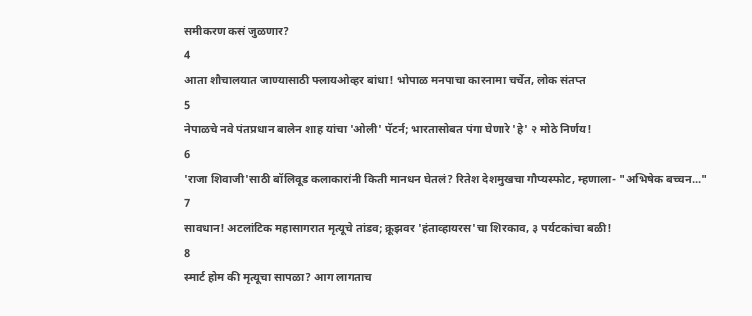समीकरण कसं जुळणार?
4
आता शौचालयात जाण्यासाठी फ्लायओव्हर बांधा! भोपाळ मनपाचा कारनामा चर्चेत, लोक संतप्त
5
नेपाळचे नवे पंतप्रधान बालेन शाह यांचा 'ओली' पॅटर्न; भारतासोबत पंगा घेणारे 'हे' २ मोठे निर्णय!
6
'राजा शिवाजी'साठी बॉलिवूड कलाकारांनी किती मानधन घेतलं? रितेश देशमुखचा गौप्यस्फोट, म्हणाला- "अभिषेक बच्चन..."
7
सावधान! अटलांटिक महासागरात मृत्यूचे तांडव; क्रूझवर 'हंताव्हायरस'चा शिरकाव, ३ पर्यटकांचा बळी!
8
स्मार्ट होम की मृत्यूचा सापळा? आग लागताच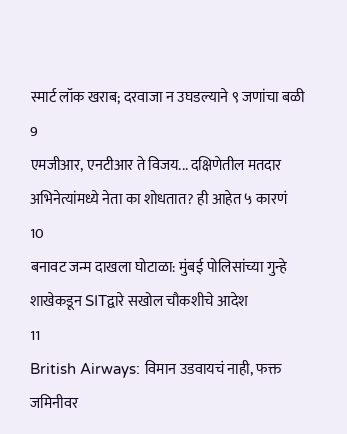स्मार्ट लॉक खराब; दरवाजा न उघडल्याने ९ जणांचा बळी
9
एमजीआर, एनटीआर ते विजय... दक्षिणेतील मतदार अभिनेत्यांमध्ये नेता का शोधतात? ही आहेत ५ कारणं
10
बनावट जन्म दाखला घोटाळा: मुंबई पोलिसांच्या गुन्हे शाखेकडून SITद्वारे सखोल चौकशीचे आदेश
11
British Airways: विमान उडवायचं नाही, फक्त जमिनीवर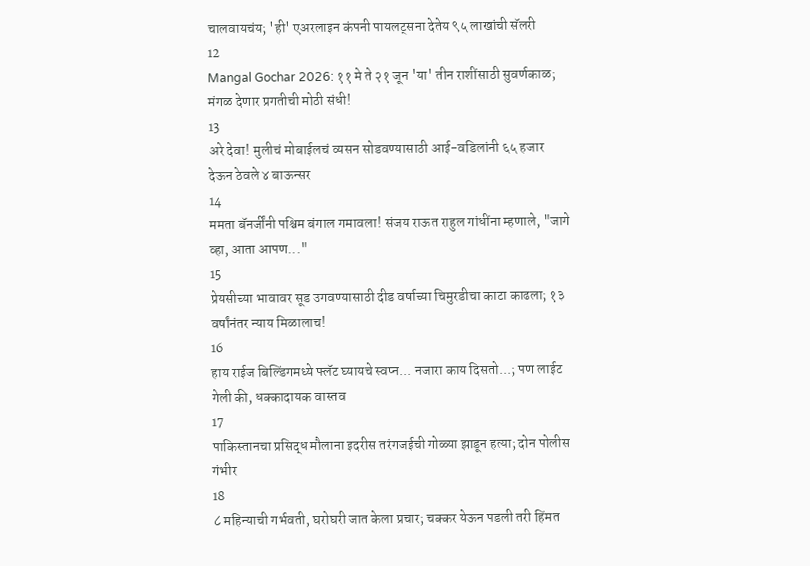चालवायचंय; 'ही' एअरलाइन कंपनी पायलट्सना देतेय ९५ लाखांची सॅलरी
12
Mangal Gochar 2026: ११ मे ते २१ जून 'या' तीन राशींसाठी सुवर्णकाळ; मंगळ देणार प्रगतीची मोठी संधी!
13
अरे देवा! मुलीचं मोबाईलचं व्यसन सोडवण्यासाठी आई-वडिलांनी ६५ हजार देऊन ठेवले ४ बाऊन्सर
14
ममता बॅनर्जींनी पश्चिम बंगाल गमावला! संजय राऊत राहुल गांधींना म्हणाले, "जागे व्हा, आता आपण..."
15
प्रेयसीच्या भावावर सूड उगवण्यासाठी दीड वर्षाच्या चिमुरडीचा काटा काढला; १३ वर्षांनंतर न्याय मिळालाच!
16
हाय राईज बिल्डिंगमध्ये फ्लॅट घ्यायचे स्वप्न... नजारा काय दिसतो...; पण लाईट गेली की, धक्कादायक वास्तव
17
पाकिस्तानचा प्रसिद्ध मौलाना इदरीस तरंगजईची गोळ्या झाडून हत्या; दोन पोलीस गंभीर
18
८ महिन्याची गर्भवती, घरोघरी जात केला प्रचार; चक्कर येऊन पडली तरी हिंमत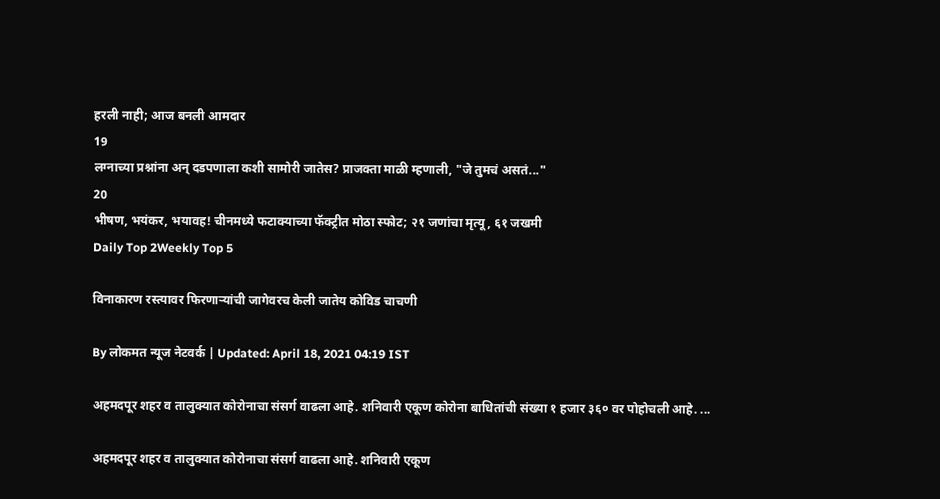हरली नाही; आज बनली आमदार
19
लग्नाच्या प्रश्नांना अन् दडपणाला कशी सामोरी जातेस? प्राजक्ता माळी म्हणाली, "जे तुमचं असतं..."
20
भीषण, भयंकर, भयावह! चीनमध्ये फटाक्याच्या फॅक्ट्रीत मोठा स्फोट; २१ जणांचा मृत्यू, ६१ जखमी
Daily Top 2Weekly Top 5

विनाकारण रस्त्यावर फिरणाऱ्यांची जागेवरच केली जातेय कोविड चाचणी

By लोकमत न्यूज नेटवर्क | Updated: April 18, 2021 04:19 IST

अहमदपूर शहर व तालुक्यात कोरोनाचा संसर्ग वाढला आहे. शनिवारी एकूण कोरोना बाधितांची संख्या १ हजार ३६० वर पोहोचली आहे. ...

अहमदपूर शहर व तालुक्यात कोरोनाचा संसर्ग वाढला आहे. शनिवारी एकूण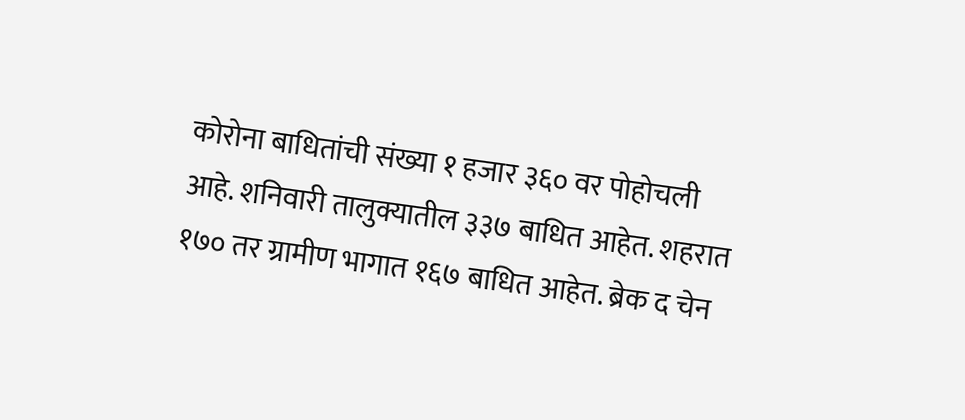कोरोना बाधितांची संख्या १ हजार ३६० वर पोहोचली आहे. शनिवारी तालुक्यातील ३३७ बाधित आहेत. शहरात १७० तर ग्रामीण भागात १६७ बाधित आहेत. ब्रेक द चेन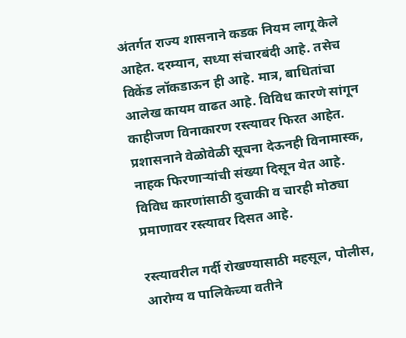अंतर्गत राज्य शासनाने कडक नियम लागू केले आहेत. दरम्यान, सध्या संचारबंदी आहे. तसेच विकेंड लॉकडाऊन ही आहे. मात्र, बाधितांचा आलेख कायम वाढत आहे. विविध कारणे सांगून काहीजण विनाकारण रस्त्यावर फिरत आहेत. प्रशासनाने वेळोवेळी सूचना देऊनही विनामास्क, नाहक फिरणाऱ्यांची संख्या दिसून येत आहे. विविध कारणांसाठी दुचाकी व चारही मोठ्या प्रमाणावर रस्त्यावर दिसत आहे.

रस्त्यावरील गर्दी रोखण्यासाठी महसूल, पोलीस, आरोग्य व पालिकेच्या वतीने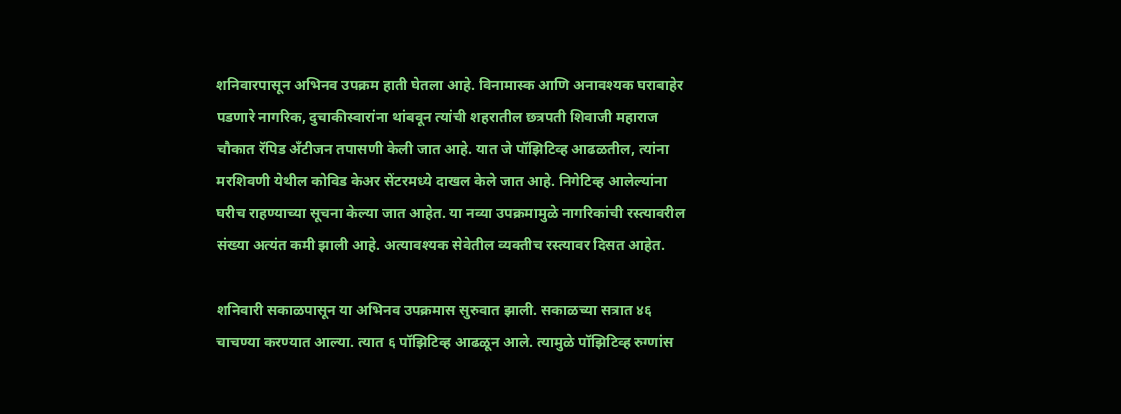शनिवारपासून अभिनव उपक्रम हाती घेतला आहे. विनामास्क आणि अनावश्यक घराबाहेर पडणारे नागरिक, दुचाकीस्वारांना थांबवून त्यांची शहरातील छत्रपती शिवाजी महाराज चौकात रॅपिड ॲंटीजन तपासणी केली जात आहे. यात जे पॉझिटिव्ह आढळतील, त्यांना मरशिवणी येथील कोविड केअर सेंटरमध्ये दाखल केले जात आहे. निगेटिव्ह आलेल्यांना घरीच राहण्याच्या सूचना केल्या जात आहेत. या नव्या उपक्रमामुळे नागरिकांची रस्त्यावरील संख्या अत्यंत कमी झाली आहे. अत्यावश्यक सेवेतील व्यक्तीच रस्त्यावर दिसत आहेत.

शनिवारी सकाळपासून या अभिनव उपक्रमास सुरुवात झाली. सकाळच्या सत्रात ४६ चाचण्या करण्यात आल्या. त्यात ६ पॉझिटिव्ह आढळून आले. त्यामुळे पॉझिटिव्ह रुग्णांस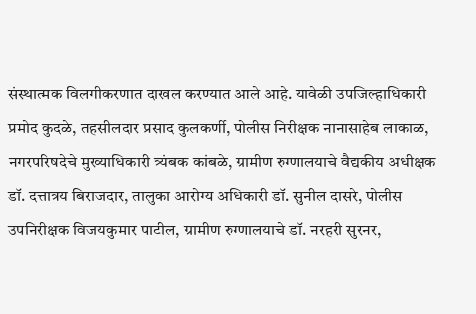संस्थात्मक विलगीकरणात दाखल करण्यात आले आहे. यावेळी उपजिल्हाधिकारी प्रमोद कुदळे, तहसीलदार प्रसाद कुलकर्णी, पोलीस निरीक्षक नानासाहेब लाकाळ, नगरपरिषदेचे मुख्याधिकारी त्र्यंबक कांबळे, ग्रामीण रुग्णालयाचे वैद्यकीय अधीक्षक डॉ. दत्तात्रय बिराजदार, तालुका आरोग्य अधिकारी डॉ. सुनील दासरे, पोलीस उपनिरीक्षक विजयकुमार पाटील, ग्रामीण रुग्णालयाचे डॉ. नरहरी सुरनर,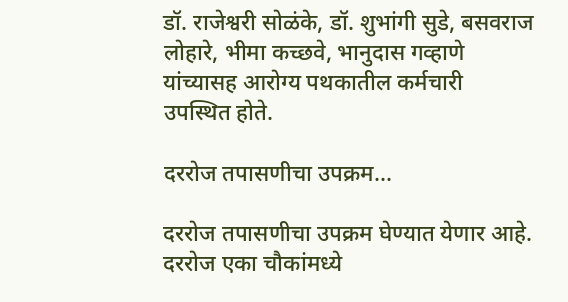डॉ. राजेश्वरी सोळंके, डॉ. शुभांगी सुडे, बसवराज लोहारे, भीमा कच्छवे, भानुदास गव्हाणे यांच्यासह आरोग्य पथकातील कर्मचारी उपस्थित होते.

दररोज तपासणीचा उपक्रम...

दररोज तपासणीचा उपक्रम घेण्यात येणार आहे. दररोज एका चौकांमध्ये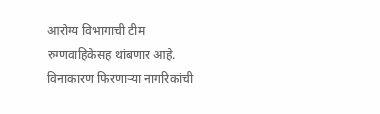आरोग्य विभागाची टीम रुग्णवाहिकेसह थांबणार आहे. विनाकारण फिरणाऱ्या नागरिकांची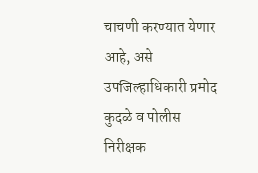चाचणी करण्यात येणार आहे, असे उपजिल्हाधिकारी प्रमोद कुदळे व पोलीस निरीक्षक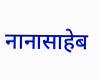नानासाहेब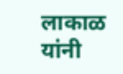लाकाळ यांनी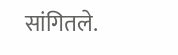सांगितले.